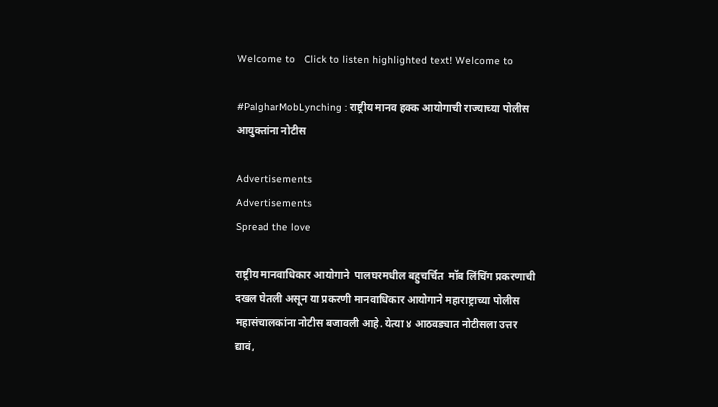Welcome to   Click to listen highlighted text! Welcome to

#PalgharMobLynching : राष्ट्रीय मानव हक्क आयोगाची राज्याच्या पोलीस आयुक्तांना नोटीस

Advertisements
Advertisements
Spread the love

राष्ट्रीय मानवाधिकार आयोगाने  पालघरमधील बहुचर्चित  मॉब लिंचिंग प्रकरणाची दखल घेतली असून या प्रकरणी मानवाधिकार आयोगाने महाराष्ट्राच्या पोलीस महासंचालकांना नोटीस बजावली आहे. येत्या ४ आठवड्यात नोटीसला उत्तर द्यावं,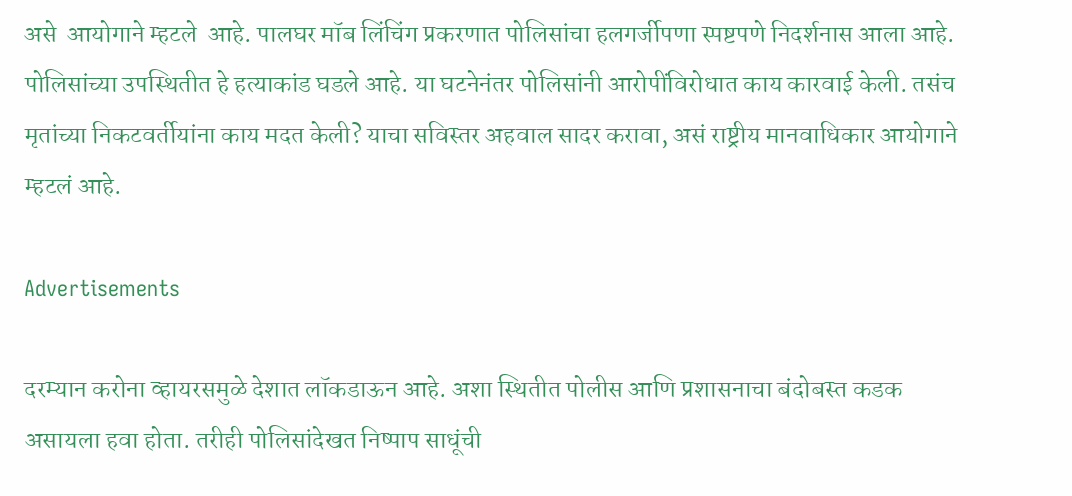असे  आयोगाने म्हटले  आहे. पालघर मॉब लिंचिंग प्रकरणात पोलिसांचा हलगर्जीपणा स्पष्टपणे निदर्शनास आला आहे. पोलिसांच्या उपस्थितीत हे हत्याकांड घडले आहे. या घटनेनंतर पोलिसांनी आरोपींविरोधात काय कारवाई केली. तसंच मृतांच्या निकटवर्तीयांना काय मदत केली? याचा सविस्तर अहवाल सादर करावा, असं राष्ट्रीय मानवाधिकार आयोगाने म्हटलं आहे.

Advertisements

दरम्यान करोना व्हायरसमुळे देशात लॉकडाऊन आहे. अशा स्थितीत पोलीस आणि प्रशासनाचा बंदोबस्त कडक असायला हवा होता. तरीही पोलिसांदेखत निष्पाप साधूंची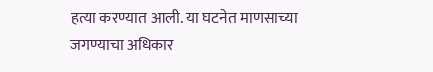हत्या करण्यात आली. या घटनेत माणसाच्या जगण्याचा अधिकार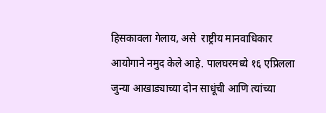हिसकावला गेलाय, असे  राष्ट्रीय मानवाधिकार आयोगाने नमुद केले आहे. पालघरमध्ये १६ एप्रिलला जुन्या आखाड्याच्या दोन साधूंची आणि त्यांच्या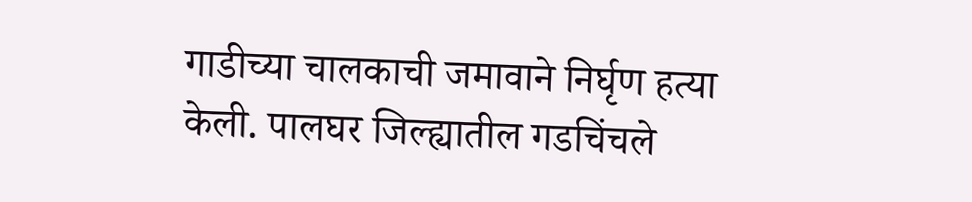गाडीच्या चालकाची जमावाने निर्घृण हत्या केली. पालघर जिल्ह्यातील गडचिंचले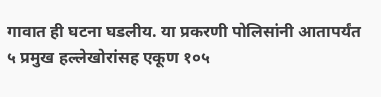गावात ही घटना घडलीय. या प्रकरणी पोलिसांनी आतापर्यंत ५ प्रमुख हल्लेखोरांसह एकूण १०५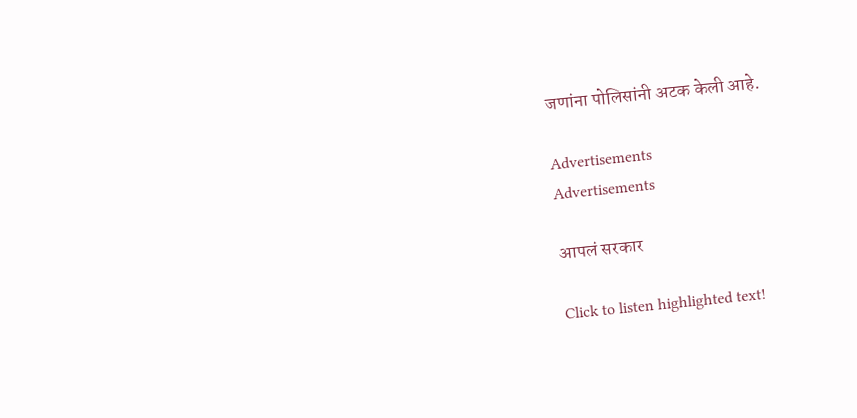जणांना पोलिसांनी अटक केली आहे.

Advertisements
Advertisements

आपलं सरकार

Click to listen highlighted text!